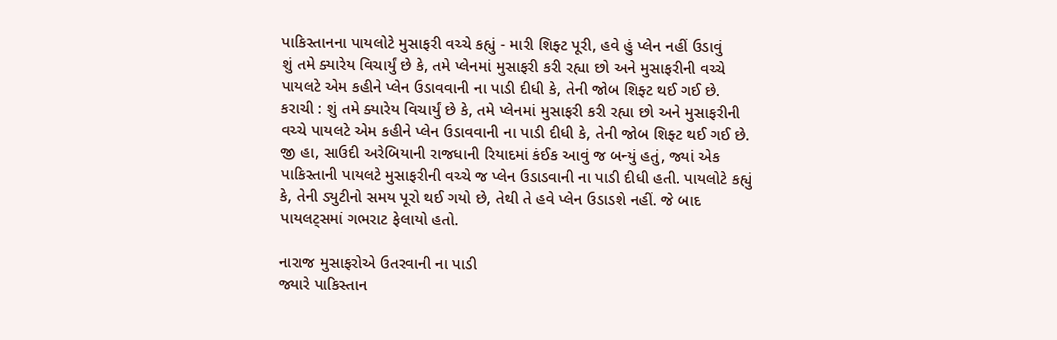પાકિસ્તાનના પાયલોટે મુસાફરી વચ્ચે કહ્યું - મારી શિફ્ટ પૂરી, હવે હું પ્લેન નહીં ઉડાવું
શું તમે ક્યારેય વિચાર્યું છે કે, તમે પ્લેનમાં મુસાફરી કરી રહ્યા છો અને મુસાફરીની વચ્ચે પાયલટે એમ કહીને પ્લેન ઉડાવવાની ના પાડી દીધી કે, તેની જોબ શિફ્ટ થઈ ગઈ છે.
કરાચી : શું તમે ક્યારેય વિચાર્યું છે કે, તમે પ્લેનમાં મુસાફરી કરી રહ્યા છો અને મુસાફરીની વચ્ચે પાયલટે એમ કહીને પ્લેન ઉડાવવાની ના પાડી દીધી કે, તેની જોબ શિફ્ટ થઈ ગઈ છે. જી હા, સાઉદી અરેબિયાની રાજધાની રિયાદમાં કંઈક આવું જ બન્યું હતું, જ્યાં એક પાકિસ્તાની પાયલટે મુસાફરીની વચ્ચે જ પ્લેન ઉડાડવાની ના પાડી દીધી હતી. પાયલોટે કહ્યું કે, તેની ડ્યુટીનો સમય પૂરો થઈ ગયો છે, તેથી તે હવે પ્લેન ઉડાડશે નહીં. જે બાદ પાયલટ્સમાં ગભરાટ ફેલાયો હતો.

નારાજ મુસાફરોએ ઉતરવાની ના પાડી
જ્યારે પાકિસ્તાન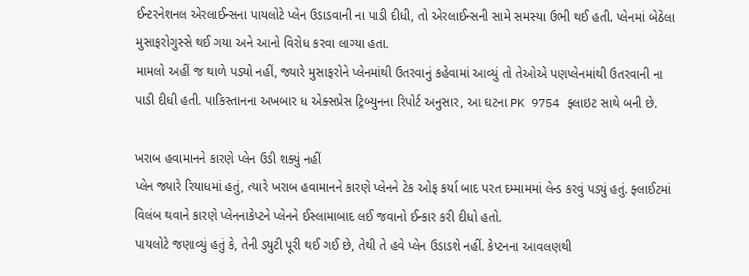ઈન્ટરનેશનલ એરલાઈન્સના પાયલોટે પ્લેન ઉડાડવાની ના પાડી દીધી, તો એરલાઈન્સની સામે સમસ્યા ઉભી થઈ હતી. પ્લેનમાં બેઠેલા મુસાફરોગુસ્સે થઈ ગયા અને આનો વિરોધ કરવા લાગ્યા હતા.
મામલો અહીં જ થાળે પડ્યો નહીં, જ્યારે મુસાફરોને પ્લેનમાંથી ઉતરવાનું કહેવામાં આવ્યું તો તેઓએ પણપ્લેનમાંથી ઉતરવાની ના પાડી દીધી હતી. પાકિસ્તાનના અખબાર ધ એક્સપ્રેસ ટ્રિબ્યુનના રિપોર્ટ અનુસાર, આ ઘટના PK 9754 ફ્લાઇટ સાથે બની છે.

ખરાબ હવામાનને કારણે પ્લેન ઉડી શક્યું નહીં
પ્લેન જ્યારે રિયાધમાં હતું, ત્યારે ખરાબ હવામાનને કારણે પ્લેનને ટેક ઓફ કર્યા બાદ પરત દમ્મામમાં લેન્ડ કરવું પડ્યું હતું. ફ્લાઈટમાં વિલંબ થવાને કારણે પ્લેનનાકેપ્ટને પ્લેનને ઈસ્લામાબાદ લઈ જવાનો ઈન્કાર કરી દીધો હતો.
પાયલોટે જણાવ્યું હતું કે, તેની ડ્યુટી પૂરી થઈ ગઈ છે, તેથી તે હવે પ્લેન ઉડાડશે નહીં. કેપ્ટનના આવલણથી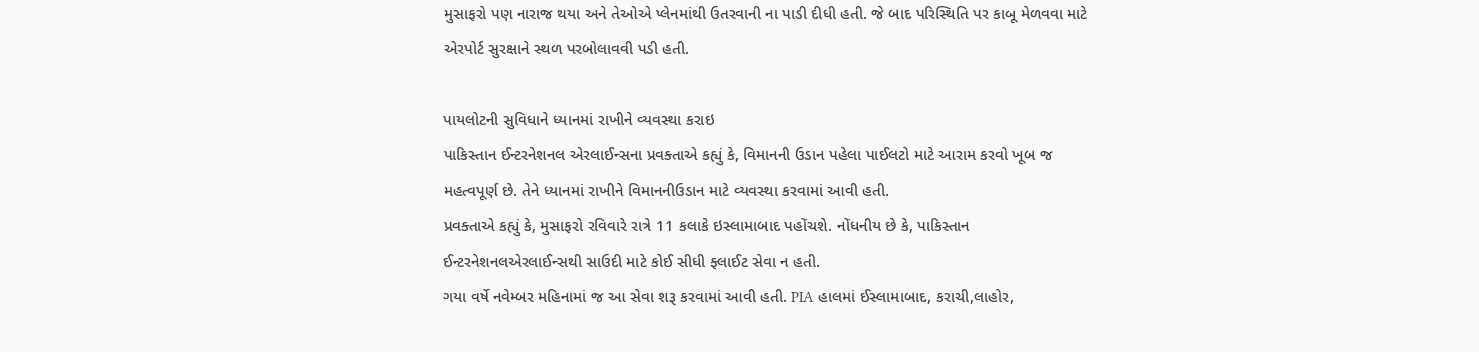મુસાફરો પણ નારાજ થયા અને તેઓએ પ્લેનમાંથી ઉતરવાની ના પાડી દીધી હતી. જે બાદ પરિસ્થિતિ પર કાબૂ મેળવવા માટે એરપોર્ટ સુરક્ષાને સ્થળ પરબોલાવવી પડી હતી.

પાયલોટની સુવિધાને ધ્યાનમાં રાખીને વ્યવસ્થા કરાઇ
પાકિસ્તાન ઈન્ટરનેશનલ એરલાઈન્સના પ્રવક્તાએ કહ્યું કે, વિમાનની ઉડાન પહેલા પાઈલટો માટે આરામ કરવો ખૂબ જ મહત્વપૂર્ણ છે. તેને ધ્યાનમાં રાખીને વિમાનનીઉડાન માટે વ્યવસ્થા કરવામાં આવી હતી.
પ્રવક્તાએ કહ્યું કે, મુસાફરો રવિવારે રાત્રે 11 કલાકે ઇસ્લામાબાદ પહોંચશે. નોંધનીય છે કે, પાકિસ્તાન ઈન્ટરનેશનલએરલાઈન્સથી સાઉદી માટે કોઈ સીધી ફ્લાઈટ સેવા ન હતી.
ગયા વર્ષે નવેમ્બર મહિનામાં જ આ સેવા શરૂ કરવામાં આવી હતી. PIA હાલમાં ઈસ્લામાબાદ, કરાચી,લાહોર,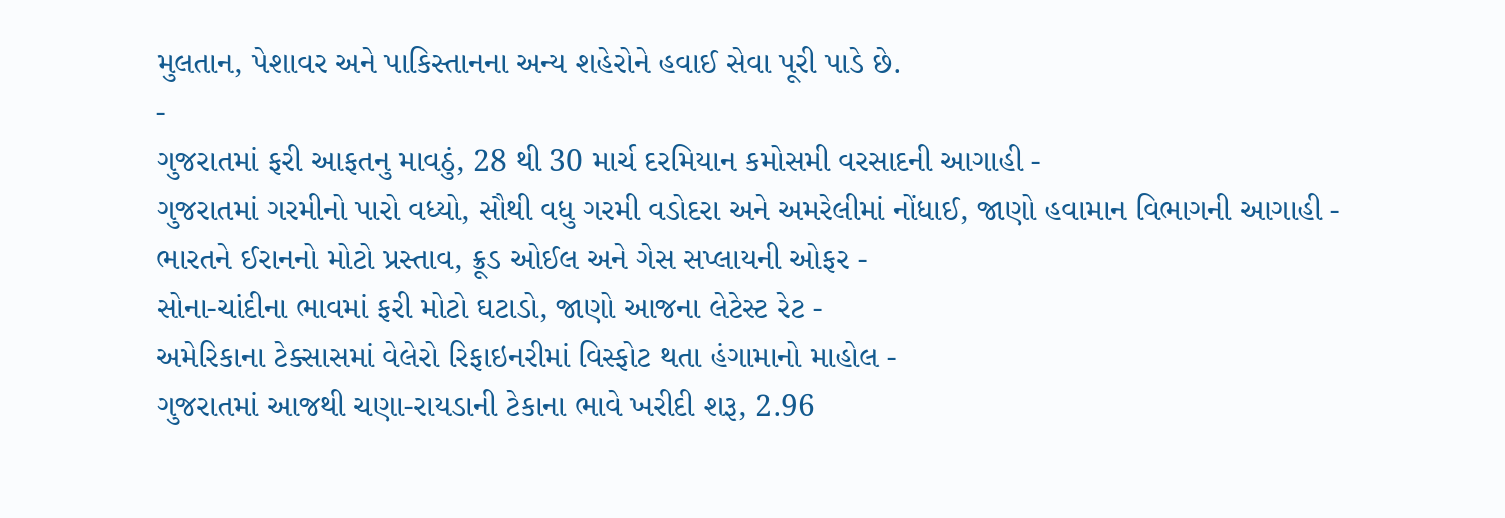મુલતાન, પેશાવર અને પાકિસ્તાનના અન્ય શહેરોને હવાઈ સેવા પૂરી પાડે છે.
-
ગુજરાતમાં ફરી આફતનુ માવઠું, 28 થી 30 માર્ચ દરમિયાન કમોસમી વરસાદની આગાહી -
ગુજરાતમાં ગરમીનો પારો વધ્યો, સૌથી વધુ ગરમી વડોદરા અને અમરેલીમાં નોંધાઈ, જાણો હવામાન વિભાગની આગાહી -
ભારતને ઈરાનનો મોટો પ્રસ્તાવ, ક્રૂડ ઓઈલ અને ગેસ સપ્લાયની ઓફર -
સોના-ચાંદીના ભાવમાં ફરી મોટો ઘટાડો, જાણો આજના લેટેસ્ટ રેટ -
અમેરિકાના ટેક્સાસમાં વેલેરો રિફાઇનરીમાં વિસ્ફોટ થતા હંગામાનો માહોલ -
ગુજરાતમાં આજથી ચણા-રાયડાની ટેકાના ભાવે ખરીદી શરૂ, 2.96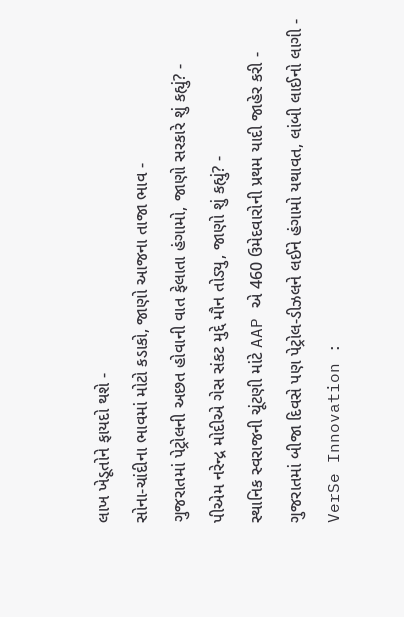લાખ ખેડૂતોને ફાયદો થશે -
સોના-ચાંદીના ભાવમાં મોટો કડાકો, જાણો આજના તાજા ભાવ -
ગુજરાતમાં પેટ્રોલની અછત હોવાની વાત ફેલાતા હંગામો, જાણો સરકારે શું કહ્યું? -
પીએમ નરેન્દ્ર મોદીએ ગેસ સંકટ મુદ્દે મૌન તોડ્યુ, જાણો શું કહ્યું? -
સ્થાનિક સ્વરાજની ચૂંટણી માંટે AAP એ 460 ઉમેદવારોની પ્રથમ યાદી જાહેર કરી -
ગુજરાતમાં બીજા દિવસે પણ પેટ્રોલ-ડીઝલને લઈને હંગામો યથાવત, લાંબી લાઈનો લાગી -
VerSe Innovation :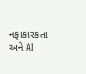નફાકારકતા અને AI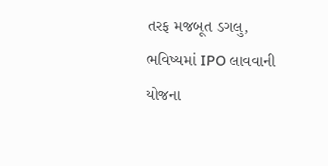તરફ મજબૂત ડગલુ, ભવિષ્યમાં IPO લાવવાની યોજના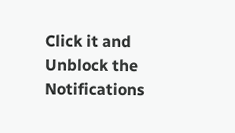Click it and Unblock the Notifications